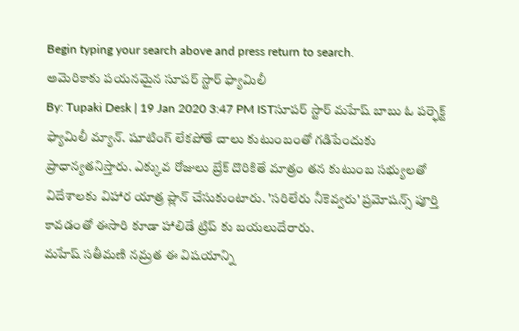Begin typing your search above and press return to search.
అమెరికాకు పయనమైన సూపర్ స్టార్ ఫ్యామిలీ
By: Tupaki Desk | 19 Jan 2020 3:47 PM ISTసూపర్ స్టార్ మహేష్ బాబు ఓ పర్ఫెక్ట్ ఫ్యామిలీ మ్యాన్. షూటింగ్ లేకపోతే చాలు కుటుంబంతో గడిపేందుకు ప్రాధాన్యతనిస్తారు. ఎక్కువ రోజులు బ్రేక్ దొరికితే మాత్రం తన కుటుంబ సభ్యులతో విదేశాలకు విహార యాత్ర ప్లాన్ చేసుకుంటారు. 'సరిలేరు నీకెవ్వరు' ప్రమోషన్స్ పూర్తి కావడంతో ఈసారి కూడా హాలిడే ట్రిప్ కు బయలుదేరారు.
మహేష్ సతీమణి నమ్రత ఈ విషయాన్ని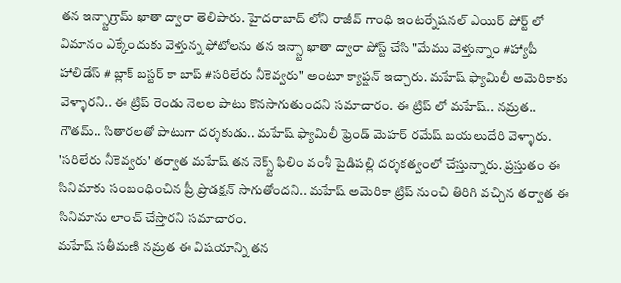తన ఇన్స్టాగ్రామ్ ఖాతా ద్వారా తెలిపారు. హైదరాబాద్ లోని రాజీవ్ గాంధి ఇంటర్నేషనల్ ఎయిర్ పోర్ట్ లో విమానం ఎక్కేందుకు వెళ్తున్న ఫోటోలను తన ఇన్స్టా ఖాతా ద్వారా పోస్ట్ చేసి "మేము వెళ్తున్నాం #హ్యాపీ హాలిడేస్ # బ్లాక్ బస్టర్ కా బాప్ #సరిలేరు నీకెవ్వరు" అంటూ క్యాప్షన్ ఇచ్చారు. మహేష్ ఫ్యామిలీ అమెరికాకు వెళ్ళారని.. ఈ ట్రిప్ రెండు నెలల పాటు కొనసాగుతుందని సమాచారం. ఈ ట్రిప్ లో మహేష్.. నమ్రత.. గౌతమ్.. సితారలతో పాటుగా దర్శకుడు.. మహేష్ ఫ్యామిలీ ఫ్రెండ్ మెహర్ రమేష్ బయలుదేరి వెళ్ళారు.
'సరిలేరు నీకెవ్వరు' తర్వాత మహేష్ తన నెక్స్ట్ ఫిలిం వంశీ పైడిపల్లి దర్శకత్వంలో చేస్తున్నారు. ప్రస్తుతం ఈ సినిమాకు సంబంధించిన ప్రీ ప్రొడక్షన్ సాగుతోందని.. మహేష్ అమెరికా ట్రిప్ నుంచి తిరిగి వచ్చిన తర్వాత ఈ సినిమాను లాంచ్ చేస్తారని సమాచారం.
మహేష్ సతీమణి నమ్రత ఈ విషయాన్ని తన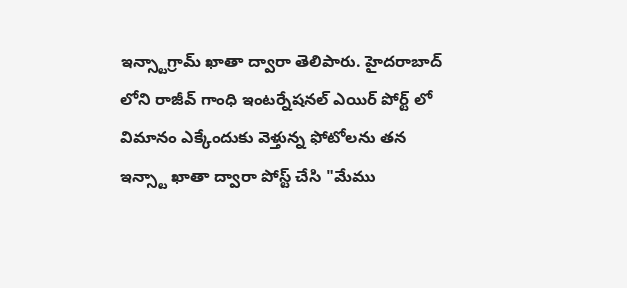ఇన్స్టాగ్రామ్ ఖాతా ద్వారా తెలిపారు. హైదరాబాద్ లోని రాజీవ్ గాంధి ఇంటర్నేషనల్ ఎయిర్ పోర్ట్ లో విమానం ఎక్కేందుకు వెళ్తున్న ఫోటోలను తన ఇన్స్టా ఖాతా ద్వారా పోస్ట్ చేసి "మేము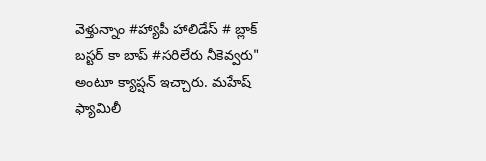వెళ్తున్నాం #హ్యాపీ హాలిడేస్ # బ్లాక్ బస్టర్ కా బాప్ #సరిలేరు నీకెవ్వరు" అంటూ క్యాప్షన్ ఇచ్చారు. మహేష్ ఫ్యామిలీ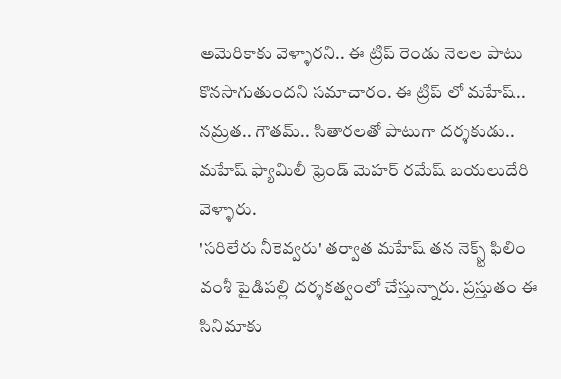అమెరికాకు వెళ్ళారని.. ఈ ట్రిప్ రెండు నెలల పాటు కొనసాగుతుందని సమాచారం. ఈ ట్రిప్ లో మహేష్.. నమ్రత.. గౌతమ్.. సితారలతో పాటుగా దర్శకుడు.. మహేష్ ఫ్యామిలీ ఫ్రెండ్ మెహర్ రమేష్ బయలుదేరి వెళ్ళారు.
'సరిలేరు నీకెవ్వరు' తర్వాత మహేష్ తన నెక్స్ట్ ఫిలిం వంశీ పైడిపల్లి దర్శకత్వంలో చేస్తున్నారు. ప్రస్తుతం ఈ సినిమాకు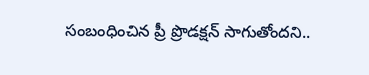సంబంధించిన ప్రీ ప్రొడక్షన్ సాగుతోందని..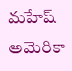మహేష్ అమెరికా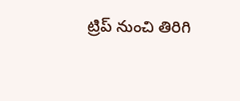ట్రిప్ నుంచి తిరిగి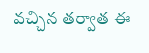వచ్చిన తర్వాత ఈ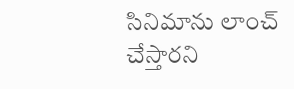సినిమాను లాంచ్ చేస్తారని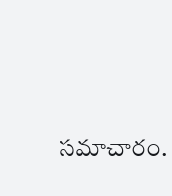సమాచారం.